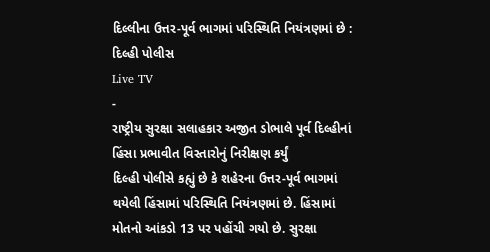દિલ્લીના ઉત્તર-પૂર્વ ભાગમાં પરિસ્થિતિ નિયંત્રણમાં છે : દિલ્હી પોલીસ
Live TV
-
રાષ્ટ્રીય સુરક્ષા સલાહકાર અજીત ડોભાલે પૂર્વ દિલ્હીનાં હિંસા પ્રભાવીત વિસ્તારોનું નિરીક્ષણ કર્યું
દિલ્હી પોલીસે કહ્યું છે કે શહેરના ઉત્તર-પૂર્વ ભાગમાં થયેલી હિંસામાં પરિસ્થિતિ નિયંત્રણમાં છે. હિંસામાં મોતનો આંકડો 13 પર પહોંચી ગયો છે. સુરક્ષા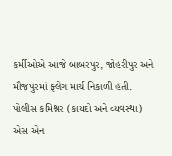કર્મીઓએ આજે બાબરપુર, જોહરીપુર અને મૌજપુરમાં ફ્લેગ માર્ચ નિકાળી હતી. પોલીસ કમિશ્નર (કાયદો અને વ્યવસ્થા) એસ એન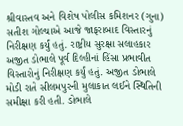શ્રીવાસ્તવ અને વિશેષ પોલીસ કમિશનર (ગુના) સતીશ ગોલ્ચાએ આજે જાફરાબાદ વિસ્તારનું નિરીક્ષણ કર્યું હતું. રાષ્ટ્રીય સુરક્ષા સલાહકાર અજીત ડોભાલે પૂર્વ દિલ્હીનાં હિંસા પ્રભાવીત વિસ્તારોનું નિરીક્ષણ કર્યું હતું. અજીત ડોભાલે મોડી રાતે સીલમપુરની મુલાકાત લઈને સ્થિતિની સમીક્ષા કરી હતી. ડોભાલે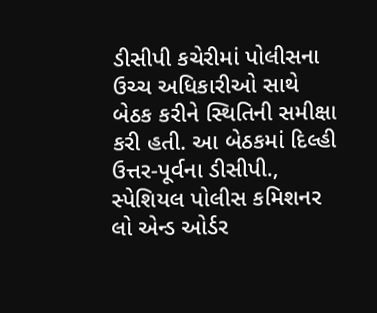ડીસીપી કચેરીમાં પોલીસના ઉચ્ચ અધિકારીઓ સાથે બેઠક કરીને સ્થિતિની સમીક્ષા કરી હતી. આ બેઠકમાં દિલ્હી ઉત્તર-પૂર્વના ડીસીપી., સ્પેશિયલ પોલીસ કમિશનર લો એન્ડ ઓર્ડર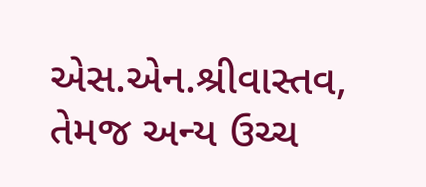એસ.એન.શ્રીવાસ્તવ, તેમજ અન્ય ઉચ્ચ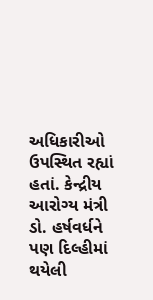અધિકારીઓ ઉપસ્થિત રહ્યાં હતાં. કેન્દ્રીય આરોગ્ય મંત્રી ડો. હર્ષવર્ધને પણ દિલ્હીમાં થયેલી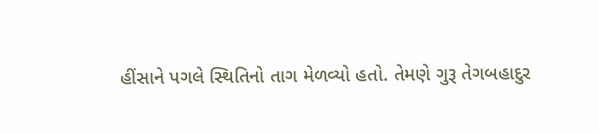હીંસાને પગલે સ્થિતિનો તાગ મેળવ્યો હતો. તેમણે ગુરૂ તેગબહાદુર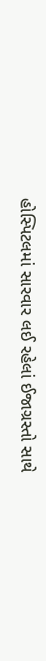હોસ્પિટલમાં સારવાર લઈ રહેલાં ઈજાગ્રસ્તો સાથે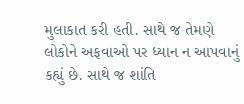મુલાકાત કરી હતી. સાથે જ તેમણે લોકોને અફવાઓ પર ધ્યાન ન આપવાનું કહ્યું છે. સાથે જ શાંતિ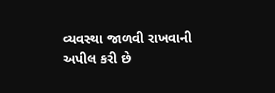વ્યવસ્થા જાળવી રાખવાની અપીલ કરી છે